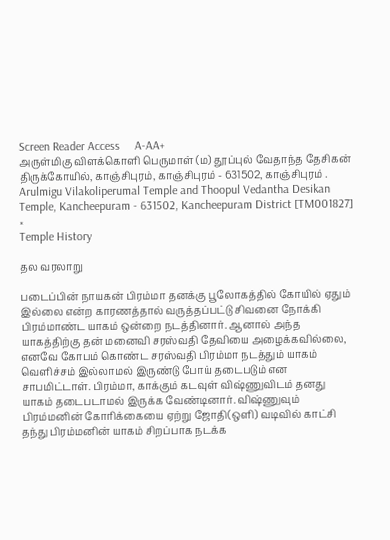Screen Reader Access     A-AA+
அருள்மிகு விளக்கொளி பெருமாள் (ம) தூப்புல் வேதாந்த தேசிகன் திருக்கோயில், காஞ்சிபுரம், காஞ்சிபுரம் - 631502, காஞ்சிபுரம் .
Arulmigu Vilakoliperumal Temple and Thoopul Vedantha Desikan Temple, Kancheepuram - 631502, Kancheepuram District [TM001827]
×
Temple History

தல வரலாறு

படைப்பின் நாயகன் பிரம்மா தனக்கு பூலோகத்தில் கோயில் ஏதும் இல்லை என்ற காரணத்தால் வருத்தப்பட்டு சிவனை நோக்கி பிரம்மாண்ட யாகம் ஒன்றை நடத்தினார். ஆனால் அந்த யாகத்திற்கு தன் மனைவி சரஸ்வதி தேவியை அழைக்கவில்லை, எனவே கோபம் கொண்ட சரஸ்வதி பிரம்மா நடத்தும் யாகம் வெளிச்சம் இல்லாமல் இருண்டு போய் தடைபடும் என சாபமிட்டாள். பிரம்மா, காக்கும் கடவுள் விஷ்ணுவிடம் தனது யாகம் தடைபடாமல் இருக்க வேண்டினார். விஷ்ணுவும் பிரம்மனின் கோரிக்கையை ஏற்று ஜோதி(ஒளி) வடிவில் காட்சி தந்து பிரம்மனின் யாகம் சிறப்பாக நடக்க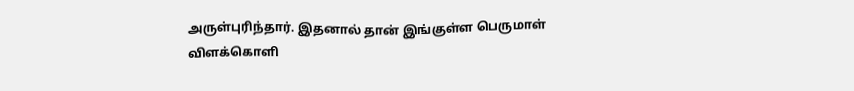அருள்புரிந்தார். இதனால் தான் இங்குள்ள பெருமாள் விளக்கொளி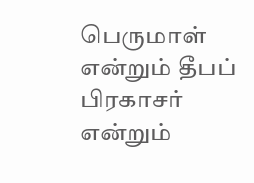பெருமாள் என்றும் தீபப் பிரகாசர் என்றும்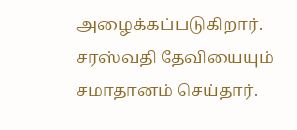அழைக்கப்படுகிறார். சரஸ்வதி தேவியையும் சமாதானம் செய்தார்.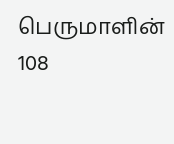பெருமாளின் 108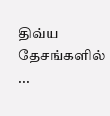திவ்ய தேசங்களில் ...